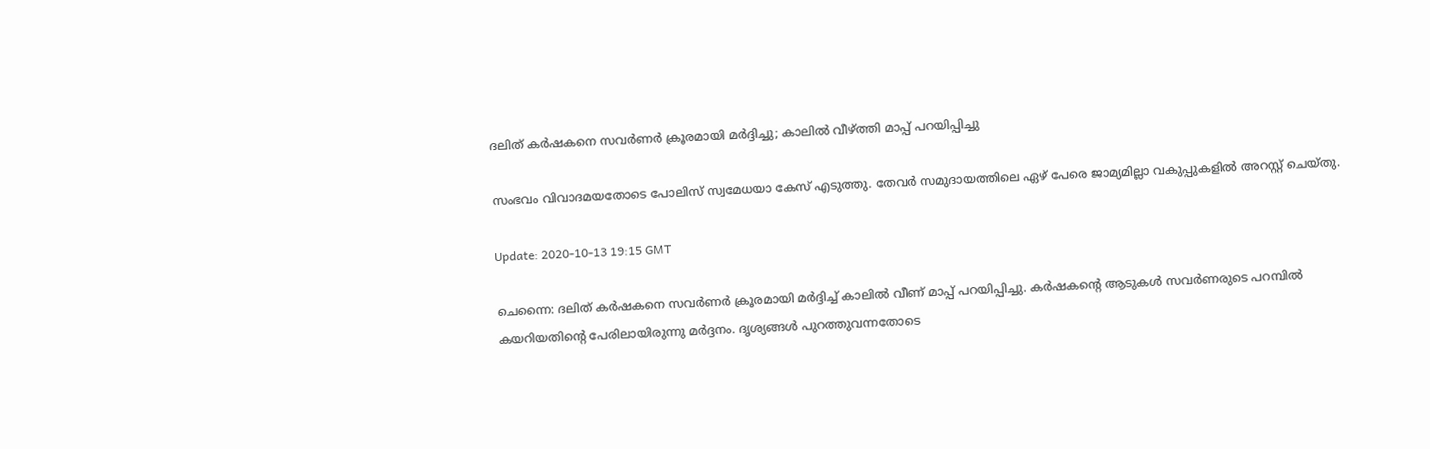ദലിത് കര്‍ഷകനെ സവർണർ ക്രൂരമായി മര്‍ദ്ദിച്ചു; കാലില്‍ വീഴ്ത്തി മാപ്പ് പറയിപ്പിച്ചു

സംഭവം വിവാദമയതോടെ പോലിസ് സ്വമേധയാ കേസ് എടുത്തു. തേവര്‍ സമുദായത്തിലെ ഏഴ് പേരെ ജാമ്യമില്ലാ വകുപ്പുകളില്‍ അറസ്റ്റ് ചെയ്തു.

Update: 2020-10-13 19:15 GMT

ചെന്നൈ: ദലിത് കര്‍ഷകനെ സവർണർ ക്രൂരമായി മര്‍ദ്ദിച്ച് കാലില്‍ വീണ് മാപ്പ് പറയിപ്പിച്ചു. കര്‍ഷകന്‍റെ ആടുകള്‍ സവർണരുടെ പറമ്പില്‍ കയറിയതിന്‍റെ പേരിലായിരുന്നു മര്‍ദ്ദനം. ദൃശ്യങ്ങള്‍ പുറത്തുവന്നതോടെ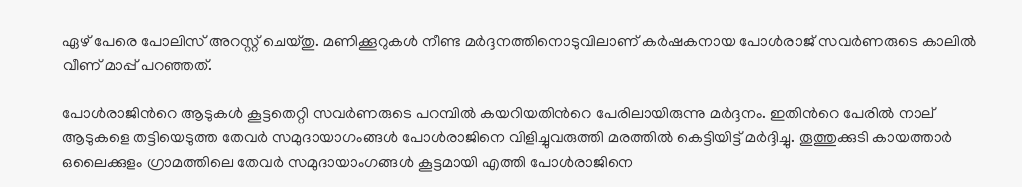ഏഴ് പേരെ പോലിസ് അറസ്റ്റ് ചെയ്തു. മണിക്കൂറുകള്‍ നീണ്ട മര്‍ദ്ദനത്തിനൊടുവിലാണ് കര്‍ഷകനായ പോള്‍രാജ് സവർണരുടെ കാലില്‍ വീണ് മാപ്പ് പറഞ്ഞത്.

പോള്‍രാജിന്‍റെ ആടുകള്‍ കൂട്ടതെറ്റി സവർണരുടെ പറമ്പില്‍ കയറിയതിന്‍റെ പേരിലായിരുന്നു മര്‍ദ്ദനം. ഇതിന്‍റെ പേരില്‍ നാല് ആടുകളെ തട്ടിയെടുത്ത തേവര്‍ സമുദായാഗംങ്ങള്‍ പോള്‍രാജിനെ വിളിച്ചുവരുത്തി മരത്തില്‍ കെട്ടിയിട്ട് മര്‍ദ്ദിച്ചു. തൂത്തുക്കുടി കായത്താര്‍ ഒലൈക്കുളം ഗ്രാമത്തിലെ തേവര്‍ സമുദായാംഗങ്ങള്‍ കൂട്ടമായി എത്തി പോള്‍രാജിനെ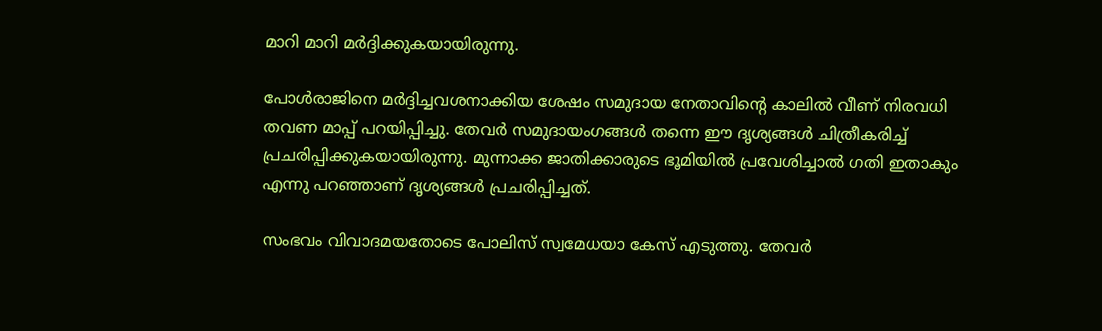മാറി മാറി മർദ്ദിക്കുകയായിരുന്നു.

പോൾരാജിനെ മർദ്ദിച്ചവശനാക്കിയ ശേഷം സമുദായ നേതാവിന്‍റെ കാലില്‍ വീണ് നിരവധി തവണ മാപ്പ് പറയിപ്പിച്ചു. തേവര്‍ സമുദായംഗങ്ങള്‍ തന്നെ ഈ ദൃശ്യങ്ങള്‍ ചിത്രീകരിച്ച് പ്രചരിപ്പിക്കുകയായിരുന്നു. മുന്നാക്ക ജാതിക്കാരുടെ ഭൂമിയില്‍ പ്രവേശിച്ചാല്‍ ഗതി ഇതാകും എന്നു പറഞ്ഞാണ് ദൃശ്യങ്ങള്‍ പ്രചരിപ്പിച്ചത്.

സംഭവം വിവാദമയതോടെ പോലിസ് സ്വമേധയാ കേസ് എടുത്തു. തേവര്‍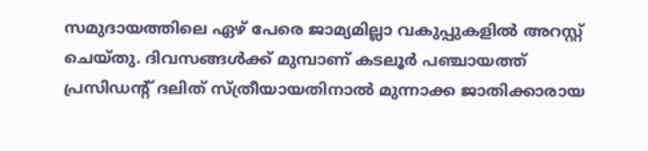സമുദായത്തിലെ ഏഴ് പേരെ ജാമ്യമില്ലാ വകുപ്പുകളില്‍ അറസ്റ്റ് ചെയ്തു. ദിവസങ്ങള്‍ക്ക് മുമ്പാണ് കടലൂര്‍ പഞ്ചായത്ത് പ്രസിഡന്‍റ് ദലിത് സ്ത്രീയായതിനാല്‍ മുന്നാക്ക ജാതിക്കാരായ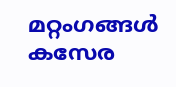മറ്റംഗങ്ങള്‍ കസേര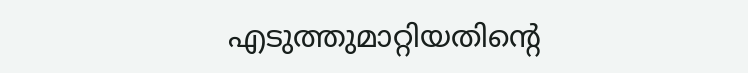എടുത്തുമാറ്റിയതിന്‍റെ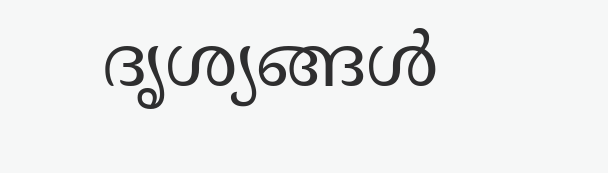ദൃശ്യങ്ങള്‍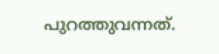പുറത്തുവന്നത്.